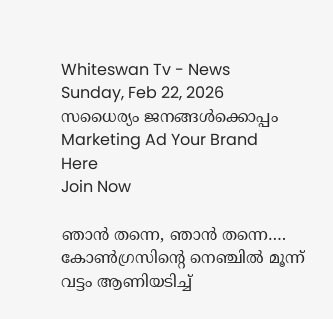Whiteswan Tv - News
Sunday, Feb 22, 2026
സധൈര്യം ജനങ്ങൾക്കൊപ്പം
Marketing Ad Your Brand
Here
Join Now

ഞാന്‍ തന്നെ, ഞാന്‍ തന്നെ…. കോണ്‍ഗ്രസിന്റെ നെഞ്ചില്‍ മൂന്ന് വട്ടം ആണിയടിച്ച്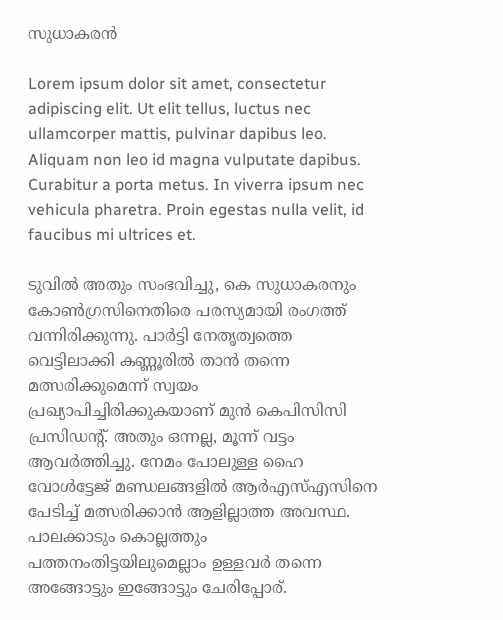സുധാകരന്‍

Lorem ipsum dolor sit amet, consectetur adipiscing elit. Ut elit tellus, luctus nec ullamcorper mattis, pulvinar dapibus leo. Aliquam non leo id magna vulputate dapibus. Curabitur a porta metus. In viverra ipsum nec vehicula pharetra. Proin egestas nulla velit, id faucibus mi ultrices et.

ടുവില്‍ അതും സംഭവിച്ചു, കെ സുധാകരനും കോണ്‍ഗ്രസിനെതിരെ പരസ്യമായി രംഗത്ത് വന്നിരിക്കുന്നു. പാര്‍ട്ടി നേതൃത്വത്തെ വെട്ടിലാക്കി കണ്ണൂരില്‍ താന്‍ തന്നെ മത്സരിക്കുമെന്ന് സ്വയം പ്രഖ്യാപിച്ചിരിക്കുകയാണ് മുന്‍ കെപിസിസി പ്രസിഡന്റ്. അതും ഒന്നല്ല, മൂന്ന് വട്ടം ആവര്‍ത്തിച്ചു. നേമം പോലുള്ള ഹൈ വോള്‍ട്ടേജ് മണ്ഡലങ്ങളില്‍ ആര്‍എസ്എസിനെ പേടിച്ച് മത്സരിക്കാന്‍ ആളില്ലാത്ത അവസ്ഥ. പാലക്കാടും കൊല്ലത്തും പത്തനംതിട്ടയിലുമെല്ലാം ഉള്ളവര്‍ തന്നെ അങ്ങോട്ടും ഇങ്ങോട്ടും ചേരിപ്പോര്.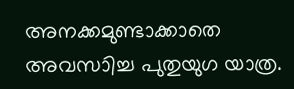അനക്കമുണ്ടാക്കാതെ അവസാിച്ച പുതുയുഗ യാത്ര.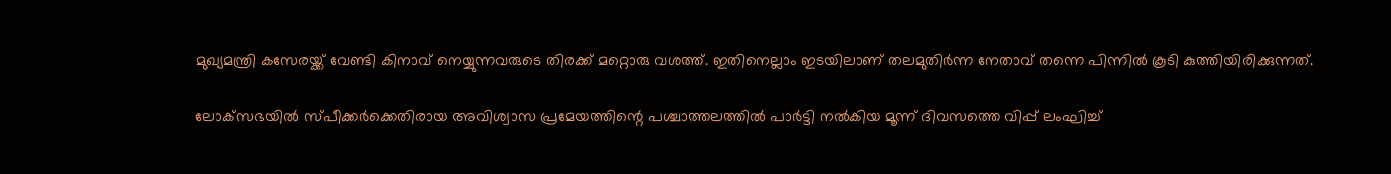മുഖ്യമന്ത്രി കസേരയ്ക്ക് വേണ്ടി കിനാവ് നെയ്യുന്നവരുടെ തിരക്ക് മറ്റൊരു വശത്ത്. ഇതിനെല്ലാം ഇടയിലാണ് തലമുതിര്‍ന്ന നേതാവ് തന്നെ പിന്നില്‍ കൂടി കുത്തിയിരിക്കുന്നത്.

ലോക്‌സഭയില്‍ സ്പീക്കര്‍ക്കെതിരായ അവിശ്വാസ പ്രമേയത്തിന്റെ പശ്ചാത്തലത്തില്‍ പാര്‍ട്ടി നല്‍കിയ മൂന്ന് ദിവസത്തെ വിപ്പ് ലംഘിച്ച്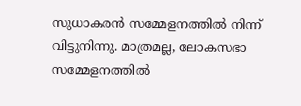സുധാകരന്‍ സമ്മേളനത്തില്‍ നിന്ന് വിട്ടുനിന്നു. മാത്രമല്ല, ലോകസഭാ സമ്മേളനത്തില്‍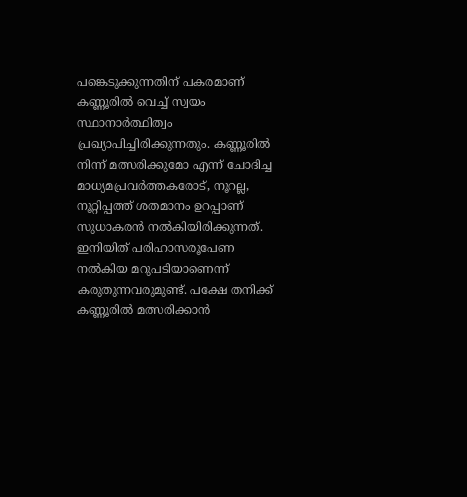പങ്കെടുക്കുന്നതിന് പകരമാണ് കണ്ണൂരില്‍ വെച്ച് സ്വയം സ്ഥാനാര്‍ത്ഥിത്വം പ്രഖ്യാപിച്ചിരിക്കുന്നതും. കണ്ണൂരില്‍ നിന്ന് മത്സരിക്കുമോ എന്ന് ചോദിച്ച മാധ്യമപ്രവര്‍ത്തകരോട്, നൂറല്ല, നൂറ്റിപ്പത്ത് ശതമാനം ഉറപ്പാണ് സുധാകരന്‍ നല്‍കിയിരിക്കുന്നത്. ഇനിയിത് പരിഹാസരൂപേണ നല്‍കിയ മറുപടിയാണെന്ന് കരുതുന്നവരുമുണ്ട്. പക്ഷേ തനിക്ക് കണ്ണൂരില്‍ മത്സരിക്കാന്‍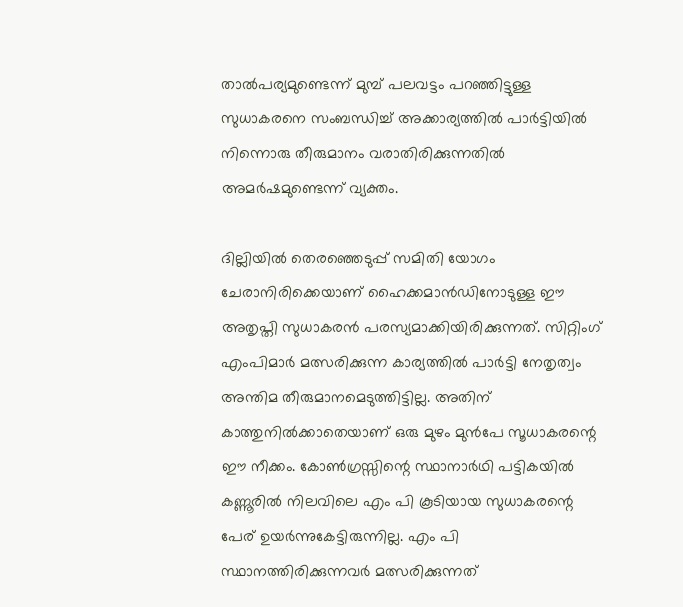താല്‍പര്യമുണ്ടെന്ന് മുമ്പ് പലവട്ടം പറഞ്ഞിട്ടുള്ള സുധാകരനെ സംബന്ധിച്ച് അക്കാര്യത്തില്‍ പാര്‍ട്ടിയില്‍ നിന്നൊരു തീരുമാനം വരാതിരിക്കുന്നതില്‍ അമര്‍ഷമുണ്ടെന്ന് വ്യക്തം.

ദില്ലിയില്‍ തെരഞ്ഞെടുപ്പ് സമിതി യോഗം ചേരാനിരിക്കെയാണ് ഹൈക്കമാന്‍ഡിനോടുള്ള ഈ അതൃപ്തി സുധാകരന്‍ പരസ്യമാക്കിയിരിക്കുന്നത്. സിറ്റിംഗ് എംപിമാര്‍ മത്സരിക്കുന്ന കാര്യത്തില്‍ പാര്‍ട്ടി നേതൃത്വം അന്തിമ തീരുമാനമെടുത്തിട്ടില്ല. അതിന് കാത്തുനില്‍ക്കാതെയാണ് ഒരു മുഴം മുന്‍പേ സൂധാകരന്റെ ഈ നീക്കം. കോണ്‍ഗ്രസ്സിന്റെ സ്ഥാനാര്‍ഥി പട്ടികയില്‍ കണ്ണൂരില്‍ നിലവിലെ എം പി കൂടിയായ സുധാകരന്റെ പേര് ഉയര്‍ന്നുകേട്ടിരുന്നില്ല. എം പി സ്ഥാനത്തിരിക്കുന്നവര്‍ മത്സരിക്കുന്നത്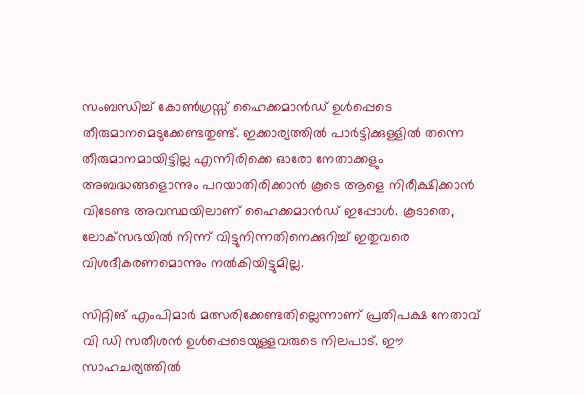സംബന്ധിച്ച് കോണ്‍ഗ്രസ്സ് ഹൈക്കമാന്‍ഡ് ഉള്‍പ്പെടെ തീരുമാനമെടുക്കേണ്ടതുണ്ട്. ഇക്കാര്യത്തില്‍ പാര്‍ട്ടിക്കുള്ളില്‍ തന്നെ തീരുമാനമായിട്ടില്ല എന്നിരിക്കെ ഓരോ നേതാക്കളും അബദ്ധങ്ങളൊന്നും പറയാതിരിക്കാന്‍ കൂടെ ആളെ നിരീക്ഷിക്കാന്‍ വിടേണ്ട അവസ്ഥയിലാണ് ഹൈക്കമാന്‍ഡ് ഇപ്പോള്‍. കൂടാതെ, ലോക്‌സഭയില്‍ നിന്ന് വിട്ടുനിന്നതിനെക്കുറിച്ച് ഇതുവരെ വിശദീകരണമൊന്നും നല്‍കിയിട്ടുമില്ല.

സിറ്റിങ് എംപിമാര്‍ മത്സരിക്കേണ്ടതില്ലെന്നാണ് പ്രതിപക്ഷ നേതാവ് വി ഡി സതീശന്‍ ഉള്‍പ്പെടെയുള്ളവരുടെ നിലപാട്. ഈ സാഹചര്യത്തില്‍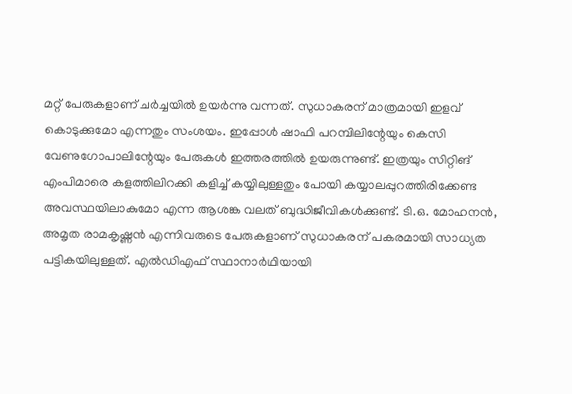മറ്റ് പേരുകളാണ് ചര്‍ച്ചയില്‍ ഉയര്‍ന്നു വന്നത്. സുധാകരന് മാത്രമായി ഇളവ് കൊടുക്കുമോ എന്നതും സംശയം. ഇപ്പോള്‍ ഷാഫി പറമ്പിലിന്റേയും കെസി വേണുഗോപാലിന്റേയും പേരുകള്‍ ഇത്തരത്തില്‍ ഉയരുന്നുണ്ട്. ഇത്രയും സിറ്റിങ് എംപിമാരെ കളത്തിലിറക്കി കളിച്ച് കയ്യിലുള്ളതും പോയി കയ്യാലപ്പുറത്തിരിക്കേണ്ട അവസ്ഥയിലാകുമോ എന്ന ആശങ്ക വലത് ബുദ്ധിജീവികള്‍ക്കുണ്ട്. ടി.ഒ. മോഹനന്‍, അമൃത രാമകൃഷ്ണന്‍ എന്നിവരുടെ പേരുകളാണ് സുധാകരന് പകരമായി സാധ്യത പട്ടികയിലുള്ളത്. എല്‍ഡിഎഫ് സ്ഥാനാര്‍ഥിയായി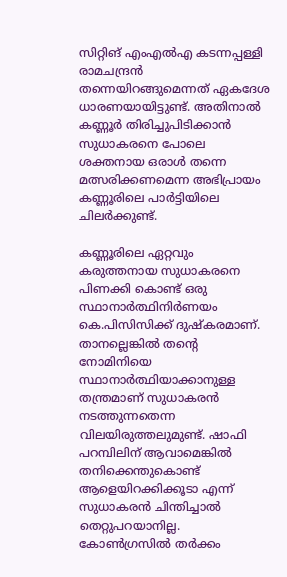സിറ്റിങ് എംഎല്‍എ കടന്നപ്പള്ളി രാമചന്ദ്രന്‍ തന്നെയിറങ്ങുമെന്നത് ഏകദേശ ധാരണയായിട്ടുണ്ട്. അതിനാല്‍ കണ്ണൂര്‍ തിരിച്ചുപിടിക്കാന്‍ സുധാകരനെ പോലെ ശക്തനായ ഒരാള്‍ തന്നെ മത്സരിക്കണമെന്ന അഭിപ്രായം കണ്ണൂരിലെ പാര്‍ട്ടിയിലെ ചിലര്‍ക്കുണ്ട്.

കണ്ണൂരിലെ ഏറ്റവും കരുത്തനായ സുധാകരനെ പിണക്കി കൊണ്ട് ഒരു സ്ഥാനാര്‍ത്ഥിനിര്‍ണയം കെ.പിസിസിക്ക് ദുഷ്‌കരമാണ്. താനല്ലെങ്കില്‍ തന്റെ നോമിനിയെ സ്ഥാനാര്‍ത്ഥിയാക്കാനുള്ള തന്ത്രമാണ് സുധാകരന്‍ നടത്തുന്നതെന്ന വിലയിരുത്തലുമുണ്ട്. ഷാഫി പറമ്പിലിന് ആവാമെങ്കില്‍ തനിക്കെന്തുകൊണ്ട് ആളെയിറക്കിക്കൂടാ എന്ന് സുധാകരന്‍ ചിന്തിച്ചാല്‍ തെറ്റുപറയാനില്ല. കോണ്‍ഗ്രസില്‍ തര്‍ക്കം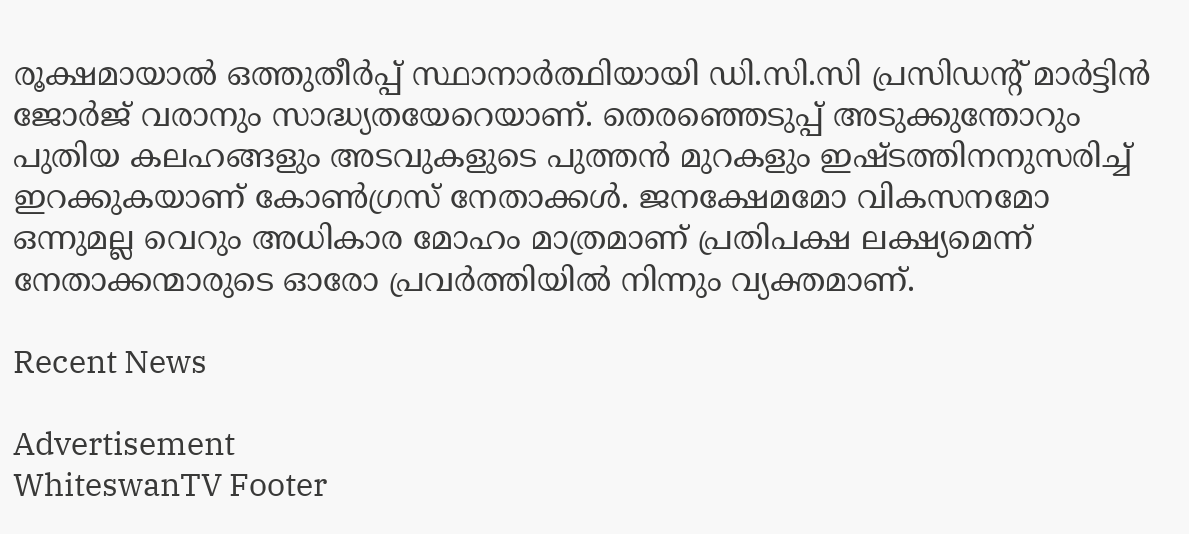രൂക്ഷമായാല്‍ ഒത്തുതീര്‍പ്പ് സ്ഥാനാര്‍ത്ഥിയായി ഡി.സി.സി പ്രസിഡന്റ് മാര്‍ട്ടിന്‍ ജോര്‍ജ് വരാനും സാദ്ധ്യതയേറെയാണ്. തെരഞ്ഞെടുപ്പ് അടുക്കുന്തോറും പുതിയ കലഹങ്ങളും അടവുകളുടെ പുത്തന്‍ മുറകളും ഇഷ്ടത്തിനനുസരിച്ച് ഇറക്കുകയാണ് കോണ്‍ഗ്രസ് നേതാക്കള്‍. ജനക്ഷേമമോ വികസനമോ ഒന്നുമല്ല വെറും അധികാര മോഹം മാത്രമാണ് പ്രതിപക്ഷ ലക്ഷ്യമെന്ന് നേതാക്കന്മാരുടെ ഓരോ പ്രവര്‍ത്തിയില്‍ നിന്നും വ്യക്തമാണ്.

Recent News

Advertisement
WhiteswanTV Footer